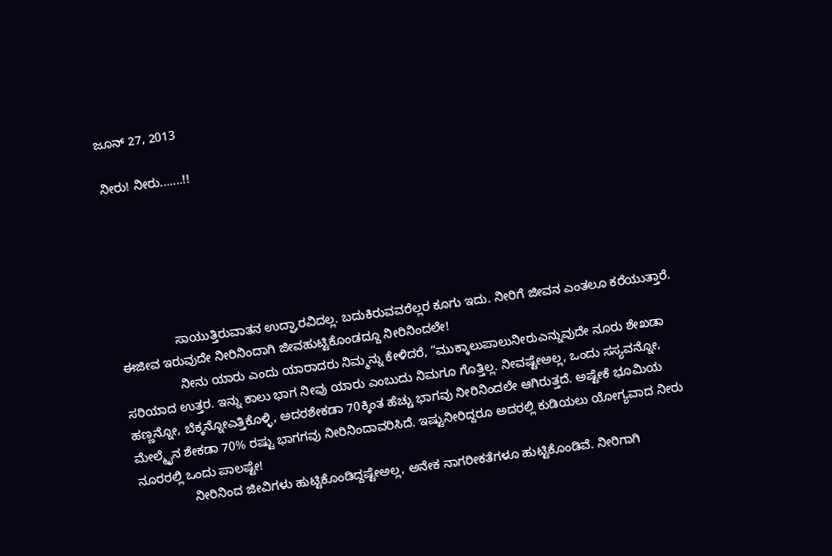ಜೂನ್ 27, 2013

ನೀರು! ನೀರು.......!!






                ಸಾಯುತ್ತಿರುವಾತನ ಉದ್ಘಾರವಿದಲ್ಲ. ಬದುಕಿರುವವರೆಲ್ಲರ ಕೂಗು ಇದು. ನೀರಿಗೆ ಜೀವನ ಎಂತಲೂ ಕರೆಯುತ್ತಾರೆ. ಈಜೀವ ಇರುವುದೇ ನೀರಿನಿಂದಾಗಿ ಜೀವಹುಟ್ಟಿಕೊಂಡದ್ದೂ ನೀರಿನಿಂದಲೇ!
                ನೀನು ಯಾರು ಎಂದು ಯಾರಾದರು ನಿಮ್ಮನ್ನು ಕೇಳಿದರೆ, “ಮುಕ್ಕಾಲುಪಾಲುನೀರುಎನ್ನುವುದೇ ನೂರು ಶೇಖಡಾ ಸರಿಯಾದ ಉತ್ತರ. ಇನ್ನು ಕಾಲು ಭಾಗ ನೀವು ಯಾರು ಎಂಬುದು ನಿಮಗೂ ಗೊತ್ತಿಲ್ಲ. ನೀವಷ್ಟೇಅಲ್ಲ, ಒಂದು ಸಸ್ಯವನ್ನೋ, ಹಣ್ಣನ್ನೋ, ಬೆಕ್ಕನ್ನೋಎತ್ತಿಕೊಳ್ಳಿ, ಅದರಶೇಕಡಾ 70ಕ್ಕಿಂತ ಹೆಚ್ಚು ಭಾಗವು ನೀರಿನಿಂದಲೇ ಆಗಿರುತ್ತದೆ. ಅಷ್ಟೇಕೆ ಭೂಮಿಯ ಮೇಲ್ಮೈನ ಶೇಕಡಾ 70% ರಷ್ಟು ಭಾಗಗವು ನೀರಿನಿಂದಾವರಿಸಿದೆ. ಇಷ್ಟುನೀರಿದ್ದರೂ ಅದರಲ್ಲಿ ಕುಡಿಯಲು ಯೋಗ್ಯವಾದ ನೀರು ನೂರರಲ್ಲಿ ಒಂದು ಪಾಲಷ್ಟೇ!
                ನೀರಿನಿಂದ ಜೀವಿಗಳು ಹುಟ್ಟಿಕೊಂಡಿದ್ದಷ್ಟೇಅಲ್ಲ, ಅನೇಕ ನಾಗರೀಕತೆಗಳೂ ಹುಟ್ಟಿಕೊಂಡಿವೆ. ನೀರಿಗಾಗಿ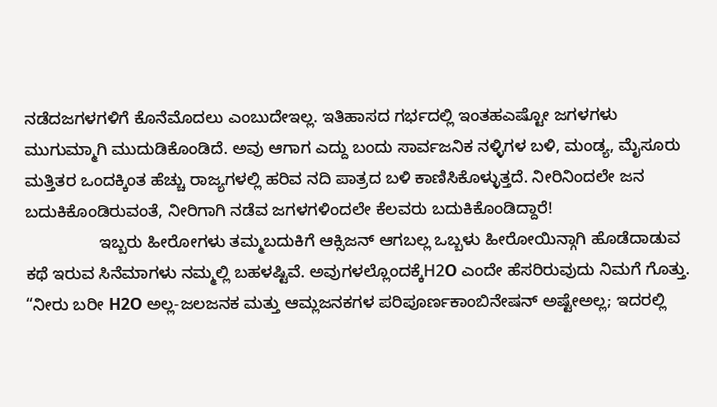ನಡೆದಜಗಳಗಳಿಗೆ ಕೊನೆಮೊದಲು ಎಂಬುದೇಇಲ್ಲ. ಇತಿಹಾಸದ ಗರ್ಭದಲ್ಲಿ ಇಂತಹಎಷ್ಟೋ ಜಗಳಗಳು ಮುಗುಮ್ಮಾಗಿ ಮುದುಡಿಕೊಂಡಿದೆ. ಅವು ಆಗಾಗ ಎದ್ದು ಬಂದು ಸಾರ್ವಜನಿಕ ನಳ್ಳಿಗಳ ಬಳಿ, ಮಂಡ್ಯ, ಮೈಸೂರು ಮತ್ತಿತರ ಒಂದಕ್ಕಿಂತ ಹೆಚ್ಚು ರಾಜ್ಯಗಳಲ್ಲಿ ಹರಿವ ನದಿ ಪಾತ್ರದ ಬಳಿ ಕಾಣಿಸಿಕೊಳ್ಳುತ್ತದೆ. ನೀರಿನಿಂದಲೇ ಜನ ಬದುಕಿಕೊಂಡಿರುವಂತೆ, ನೀರಿಗಾಗಿ ನಡೆವ ಜಗಳಗಳಿಂದಲೇ ಕೆಲವರು ಬದುಕಿಕೊಂಡಿದ್ದಾರೆ!
                ಇಬ್ಬರು ಹೀರೋಗಳು ತಮ್ಮಬದುಕಿಗೆ ಆಕ್ಸಿಜನ್ ಆಗಬಲ್ಲ ಒಬ್ಬಳು ಹೀರೋಯಿನ್ಗಾಗಿ ಹೊಡೆದಾಡುವ ಕಥೆ ಇರುವ ಸಿನೆಮಾಗಳು ನಮ್ಮಲ್ಲಿ ಬಹಳಷ್ಟಿವೆ. ಅವುಗಳಲ್ಲೊಂದಕ್ಕೆH2O ಎಂದೇ ಹೆಸರಿರುವುದು ನಿಮಗೆ ಗೊತ್ತು. “ನೀರು ಬರೀ H2O ಅಲ್ಲ-ಜಲಜನಕ ಮತ್ತು ಆಮ್ಲಜನಕಗಳ ಪರಿಪೂರ್ಣಕಾಂಬಿನೇಷನ್ ಅಷ್ಟೇಅಲ್ಲ; ಇದರಲ್ಲಿ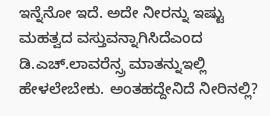ಇನ್ನೆನೋ ಇದೆ. ಅದೇ ನೀರನ್ನು ಇಷ್ಟು ಮಹತ್ವದ ವಸ್ತುವನ್ನಾಗಿಸಿದೆಎಂದ ಡಿ.ಎಚ್.ಲಾವರೆನ್ಸ್ರ ಮಾತನ್ನುಇಲ್ಲಿ ಹೇಳಲೇಬೇಕು. ಅಂತಹದ್ದೇನಿದೆ ನೀರಿನಲ್ಲಿ?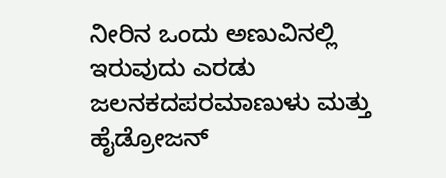ನೀರಿನ ಒಂದು ಅಣುವಿನಲ್ಲಿ ಇರುವುದು ಎರಡು ಜಲನಕದಪರಮಾಣುಳು ಮತ್ತು ಹೈಡ್ರೋಜನ್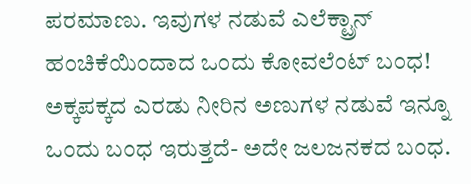ಪರಮಾಣು. ಇವುಗಳ ನಡುವೆ ಎಲೆಕ್ಟ್ರಾನ್ ಹಂಚಿಕೆಯಿಂದಾದ ಒಂದು ಕೋವಲೆಂಟ್ ಬಂಧ! ಅಕ್ಕಪಕ್ಕದ ಎರಡು ನೀರಿನ ಅಣುಗಳ ನಡುವೆ ಇನ್ನೂ ಒಂದು ಬಂಧ ಇರುತ್ತದೆ- ಅದೇ ಜಲಜನಕದ ಬಂಧ.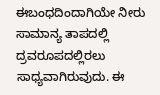ಈಬಂಧದಿಂದಾಗಿಯೇ ನೀರು ಸಾಮಾನ್ಯ ತಾಪದಲ್ಲಿ ದ್ರವರೂಪದಲ್ಲಿರಲು ಸಾಧ್ಯವಾಗಿರುವುದು. ಈ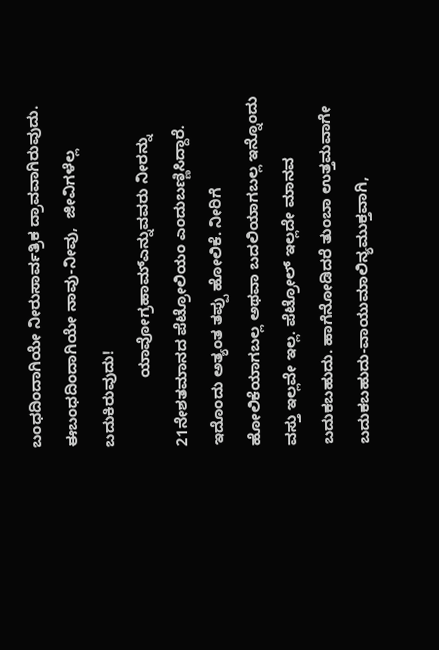ಬಂಧದಿಂದಾಗಿಯೇ ನೀರುಸಾರ್ವತ್ರಿಕ ದ್ರಾವವಾಗಿರುವುದು. ಈಬಂಧದಿಂದಾಗಿಯೇ ನಾವು-ನೀವು,  ಜೀವಿಗಳೆಲ್ಲ ಬದುಕಿರುವುದು!
                ಯಾವೋಗ್ರಹಾಮ್ಎನ್ನುವವರು ನೀರನ್ನು 21ನೇಶತಮಾನದ ಪೆಟ್ರೋಲಿಯಂ ಎಂದುಬಣ್ಣಿಸಿದ್ದಾರೆ. ಇದೊಂದು ಅತ್ಯಂತ ತಪ್ಪು ಹೋಲಿಕೆ. ನೀರಿಗೆ ಹೋಲಿಕೆಯಾಗಬಲ್ಲ ಅಥವಾ ಬದಲಿಯಾಗಬಲ್ಲ ಇನ್ನೊಂದು ವಸ್ತು ಇಲ್ಲವೇ ಇಲ್ಲ. ಪೆಟ್ರೋಲ್ ಇಲ್ಲದೇ ಮಾನವ ಬದುಕಬಹುದು. ಹಾಗೆನೋಡಿದರೆ ತುಂಬಾ ಉತ್ತಮವಾಗೇ ಬದುಕಬಹುದು-ವಾಯುಮಾಲಿನ್ಯಮುಕ್ತವಾಗಿ,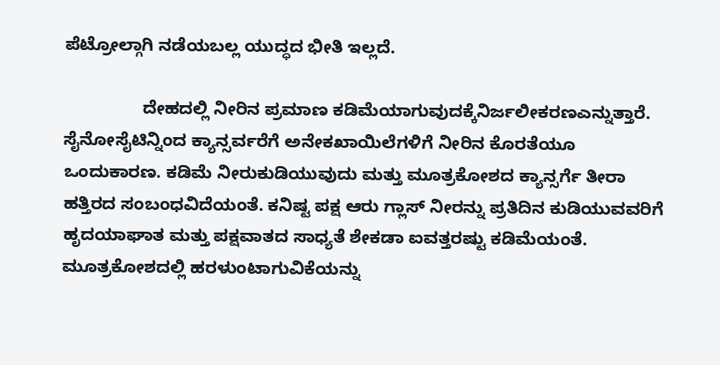ಪೆಟ್ರೋಲ್ಗಾಗಿ ನಡೆಯಬಲ್ಲ ಯುದ್ಧದ ಭೀತಿ ಇಲ್ಲದೆ.

                ದೇಹದಲ್ಲಿ ನೀರಿನ ಪ್ರಮಾಣ ಕಡಿಮೆಯಾಗುವುದಕ್ಕೆನಿರ್ಜಲೀಕರಣಎನ್ನುತ್ತಾರೆ. ಸೈನೋಸೈಟಿನ್ನಿಂದ ಕ್ಯಾನ್ಸರ್ವರೆಗೆ ಅನೇಕಖಾಯಿಲೆಗಳಿಗೆ ನೀರಿನ ಕೊರತೆಯೂ ಒಂದುಕಾರಣ. ಕಡಿಮೆ ನೀರುಕುಡಿಯುವುದು ಮತ್ತು ಮೂತ್ರಕೋಶದ ಕ್ಯಾನ್ಸರ್ಗೆ ತೀರಾ ಹತ್ತಿರದ ಸಂಬಂಧವಿದೆಯಂತೆ. ಕನಿಷ್ಟ ಪಕ್ಷ ಆರು ಗ್ಲಾಸ್ ನೀರನ್ನು ಪ್ರತಿದಿನ ಕುಡಿಯುವವರಿಗೆ ಹೃದಯಾಘಾತ ಮತ್ತು ಪಕ್ಷವಾತದ ಸಾಧ್ಯತೆ ಶೇಕಡಾ ಐವತ್ತರಷ್ಟು ಕಡಿಮೆಯಂತೆ. ಮೂತ್ರಕೋಶದಲ್ಲಿ ಹರಳುಂಟಾಗುವಿಕೆಯನ್ನು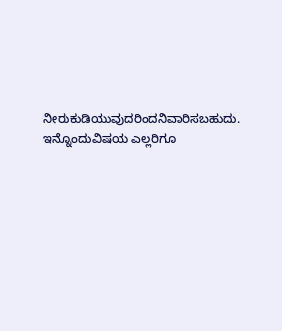ನೀರುಕುಡಿಯುವುದರಿಂದನಿವಾರಿಸಬಹುದು. ಇನ್ನೊಂದುವಿಷಯ ಎಲ್ಲರಿಗೂ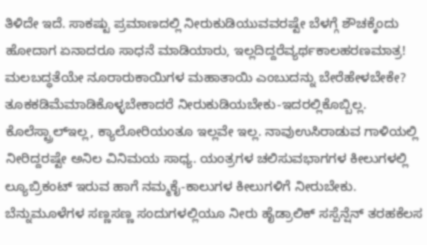ತಿಳಿದೇ ಇದೆ. ಸಾಕಷ್ಟು ಪ್ರಮಾಣದಲ್ಲಿ ನೀರುಕುಡಿಯುವವರಷ್ಟೇ ಬೆಳಗ್ಗೆ ಶೌಚಕ್ಕೆಂದು ಹೋದಾಗ ಏನಾದರೂ ಸಾಧನೆ ಮಾಡಿಯಾರು, ಇಲ್ಲದಿದ್ದರೆವ್ಯರ್ಥಕಾಲಹರಣಮಾತ್ರ! ಮಲಬದ್ಧತೆಯೇ ನೂರಾರುಕಾಯಿಗಳ ಮಹಾತಾಯಿ ಎಂಬುದನ್ನು ಬೇರೆಹೇಳಬೇಕೇ? ತೂಕಕಡಿಮೆಮಾಡಿಕೊಳ್ಳಬೇಕಾದರೆ ನೀರುಕುಡಿಯಬೇಕು-ಇದರಲ್ಲಿಕೊಬ್ಬಿಲ್ಲ. ಕೊಲೆಸ್ಟ್ರಾಲ್ಇಲ್ಲ, ಕ್ಯಾಲೋರಿಯಂತೂ ಇಲ್ಲವೇ ಇಲ್ಲ. ನಾವುಉಸಿರಾಡುವ ಗಾಳಿಯಲ್ಲಿ ನೀರಿದ್ದರಷ್ಟೇ ಅನಿಲ ವಿನಿಮಯ ಸಾಧ್ಯ. ಯಂತ್ರಗಳ ಚಲಿಸುವಭಾಗಗಳ ಕೀಲುಗಳಲ್ಲಿ ಲ್ಯೂಬ್ರಿಕಂಟ್ ಇರುವ ಹಾಗೆ ನಮ್ಮಕೈ-ಕಾಲುಗಳ ಕೀಲುಗಳಿಗೆ ನೀರುಬೇಕು. ಬೆನ್ನುಮೂಳೆಗಳ ಸಣ್ಣಸಣ್ಣ ಸಂದುಗಳಲ್ಲಿಯೂ ನೀರು ಹೈಡ್ರಾಲಿಕ್ ಸಸ್ಪೆನ್ಷೆನ್ ತರಹಕೆಲಸ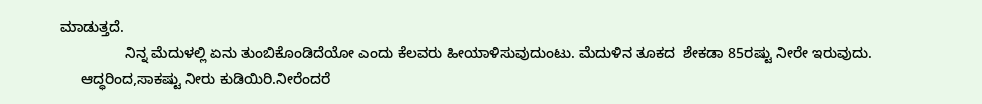ಮಾಡುತ್ತದೆ.
                ನಿನ್ನ ಮೆದುಳಲ್ಲಿ ಏನು ತುಂಬಿಕೊಂಡಿದೆಯೋ ಎಂದು ಕೆಲವರು ಹೀಯಾಳಿಸುವುದುಂಟು. ಮೆದುಳಿನ ತೂಕದ  ಶೇಕಡಾ 85ರಷ್ಟು ನೀರೇ ಇರುವುದು.
     ಆದ್ಧರಿಂದ,ಸಾಕಷ್ಟು ನೀರು ಕುಡಿಯಿರಿ.ನೀರೆಂದರೆ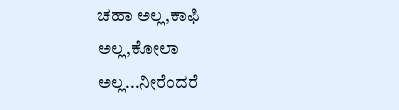ಚಹಾ ಅಲ್ಲ,ಕಾಫಿ ಅಲ್ಲ,ಕೋಲಾ ಅಲ್ಲ...ನೀರೆಂದರೆ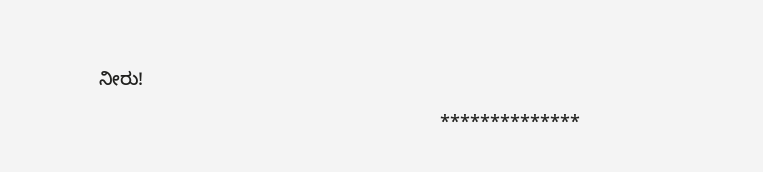ನೀರು!

                                                                  **************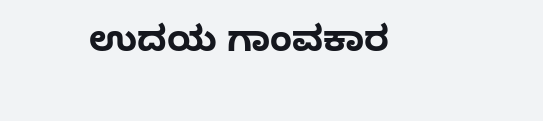ಉದಯ ಗಾಂವಕಾರ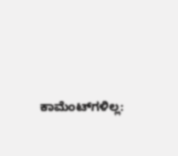ಕಾಮೆಂಟ್‌ಗಳಿಲ್ಲ: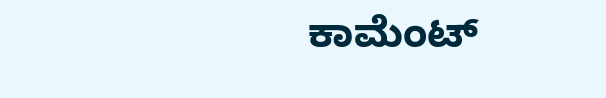ಕಾಮೆಂಟ್‌‌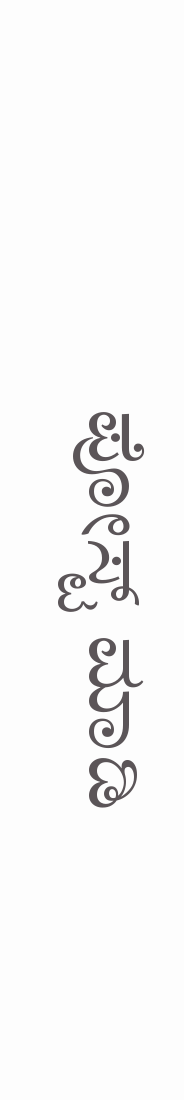ಪೋಸ್ಟ್‌ ಮಾಡಿ